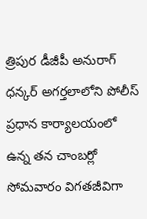త్రిపుర డీజీపీ అనురాగ్ ధన్కర్ అగర్తలాలోని పోలీస్ ప్రధాన కార్యాలయంలో ఉన్న తన చాంబర్లో సోమవారం విగతజీవిగా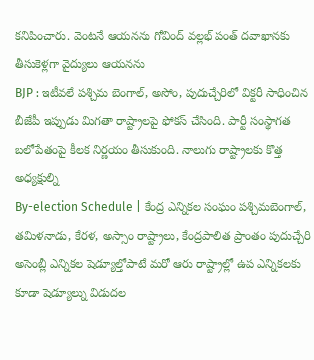కనిపించారు. వెంటనే ఆయనను గోవింద్ వల్లభ్ పంత్ దవాఖానకు తీసుకెళ్లగా వైద్యులు ఆయనను
BJP : ఇటీవలే పశ్చిమ బెంగాల్, అసోం, పుదుచ్చేరిలో విక్టరీ సాధించిన బీజేపీ ఇప్పుడు మిగతా రాష్ట్రాలపై ఫోకస్ చేసింది. పార్టీ సంస్థాగత బలోపేతంపై కీలక నిర్ణయం తీసుకుంది. నాలుగు రాష్ట్రాలకు కొత్త అధ్యక్షుల్ని
By-election Schedule | కేంద్ర ఎన్నికల సంఘం పశ్చిమబెంగాల్, తమిళనాడు, కేరళ, అస్సాం రాష్ట్రాలు, కేంద్రపాలిత ప్రాంతం పుదుచ్చేరి అసెంబ్లీ ఎన్నికల షెడ్యూల్తోపాటే మరో ఆరు రాష్ట్రాల్లో ఉప ఎన్నికలకు కూడా షెడ్యూల్ను విడుదల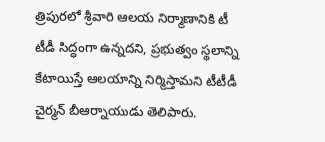త్రిపురలో శ్రీవారి ఆలయ నిర్మాణానికి టీ టీడీ సిద్ధంగా ఉన్నదని, ప్రభుత్వం స్థలాన్ని కేటాయిస్తే ఆలయాన్ని నిర్మిస్తామని టీటీడీ చైర్మన్ బీఆర్నాయుడు తెలిపారు.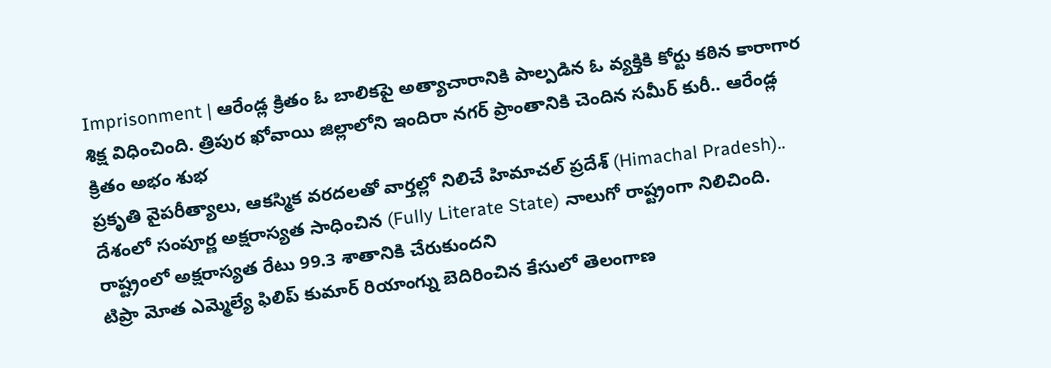Imprisonment | ఆరేండ్ల క్రితం ఓ బాలికపై అత్యాచారానికి పాల్పడిన ఓ వ్యక్తికి కోర్టు కఠిన కారాగార శిక్ష విధించింది. త్రిపుర ఖోవాయి జిల్లాలోని ఇందిరా నగర్ ప్రాంతానికి చెందిన సమీర్ కురీ.. ఆరేండ్ల క్రితం అభం శుభ
ప్రకృతి వైపరీత్యాలు, ఆకస్మిక వరదలతో వార్తల్లో నిలిచే హిమాచల్ ప్రదేశ్ (Himachal Pradesh).. దేశంలో సంపూర్ణ అక్షరాస్యత సాధించిన (Fully Literate State) నాలుగో రాష్ట్రంగా నిలిచింది. రాష్ట్రంలో అక్షరాస్యత రేటు 99.3 శాతానికి చేరుకుందని
టిప్రా మోత ఎమ్మెల్యే ఫిలిప్ కుమార్ రియాంగ్ను బెదిరించిన కేసులో తెలంగాణ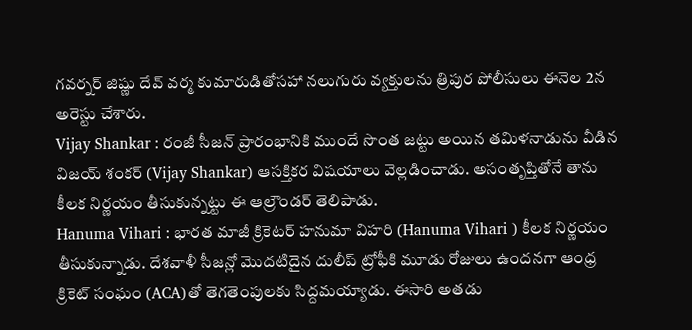గవర్నర్ జిష్ణు దేవ్ వర్మ కుమారుడితోసహా నలుగురు వ్యక్తులను త్రిపుర పోలీసులు ఈనెల 2న అరెస్టు చేశారు.
Vijay Shankar : రంజీ సీజన్ ప్రారంభానికి ముందే సొంత జట్టు అయిన తమిళనాడును వీడిన విజయ్ శంకర్ (Vijay Shankar) ఆసక్తికర విషయాలు వెల్లడించాడు. అసంతృప్తితోనే తాను కీలక నిర్ణయం తీసుకున్నట్టు ఈ ఆల్రౌండర్ తెలిపాడు.
Hanuma Vihari : భారత మాజీ క్రికెటర్ హనుమా విహరి (Hanuma Vihari ) కీలక నిర్ణయం తీసుకున్నాడు. దేశవాళీ సీజన్లో మొదటిదైన దులీప్ ట్రోఫీకి మూడు రోజులు ఉందనగా ఆంధ్ర క్రికెట్ సంఘం (ACA)తో తెగతెంపులకు సిద్దమయ్యాడు. ఈసారి అతడు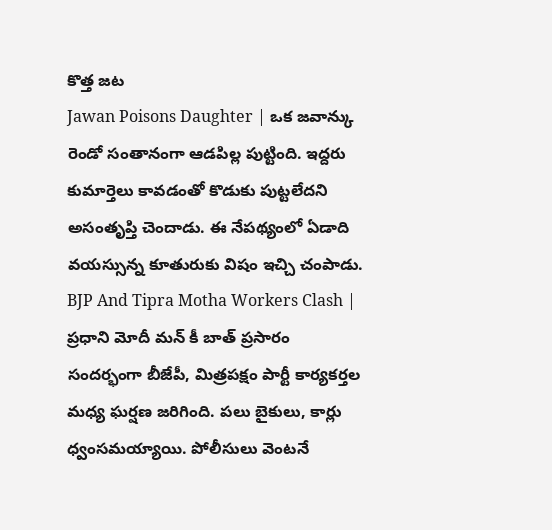కొత్త జట
Jawan Poisons Daughter | ఒక జవాన్కు రెండో సంతానంగా ఆడపిల్ల పుట్టింది. ఇద్దరు కుమార్తెలు కావడంతో కొడుకు పుట్టలేదని అసంతృప్తి చెందాడు. ఈ నేపథ్యంలో ఏడాది వయస్సున్న కూతురుకు విషం ఇచ్చి చంపాడు.
BJP And Tipra Motha Workers Clash | ప్రధాని మోదీ మన్ కీ బాత్ ప్రసారం సందర్భంగా బీజేపీ, మిత్రపక్షం పార్టీ కార్యకర్తల మధ్య ఘర్షణ జరిగింది. పలు బైకులు, కార్లు ధ్వంసమయ్యాయి. పోలీసులు వెంటనే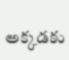అక్కడకు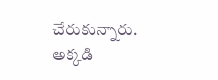చేరుకున్నారు. అక్కడి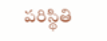పరిస్థితి